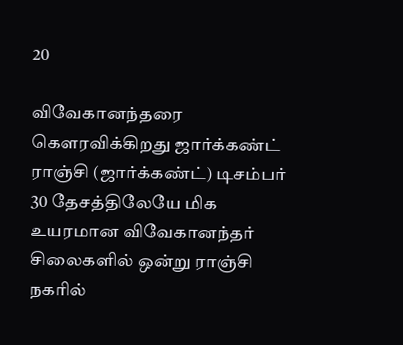20

விவேகானந்தரை கௌரவிக்கிறது ஜார்க்கண்ட் ராஞ்சி (ஜார்க்கண்ட்) டிசம்பர் 30 தேசத்திலேயே மிக உயரமான விவேகானந்தர் சிலைகளில் ஒன்று ராஞ்சி நகரில்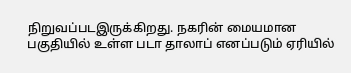நிறுவப்படஇருக்கிறது. நகரின் மையமான பகுதியில் உள்ள படா தாலாப் எனப்படும் ஏரியில்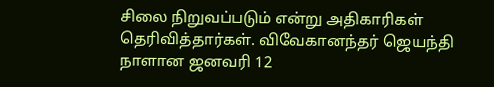சிலை நிறுவப்படும் என்று அதிகாரிகள் தெரிவித்தார்கள். விவேகானந்தர் ஜெயந்தி நாளான ஜனவரி 12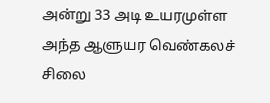அன்று 33 அடி உயரமுள்ள அந்த ஆளுயர வெண்கலச் சிலை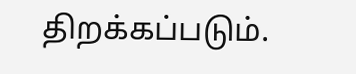திறக்கப்படும்.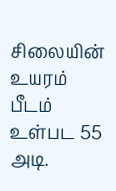சிலையின் உயரம் பீடம் உள்பட 55 அடி.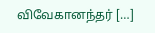விவேகானந்தர் […]